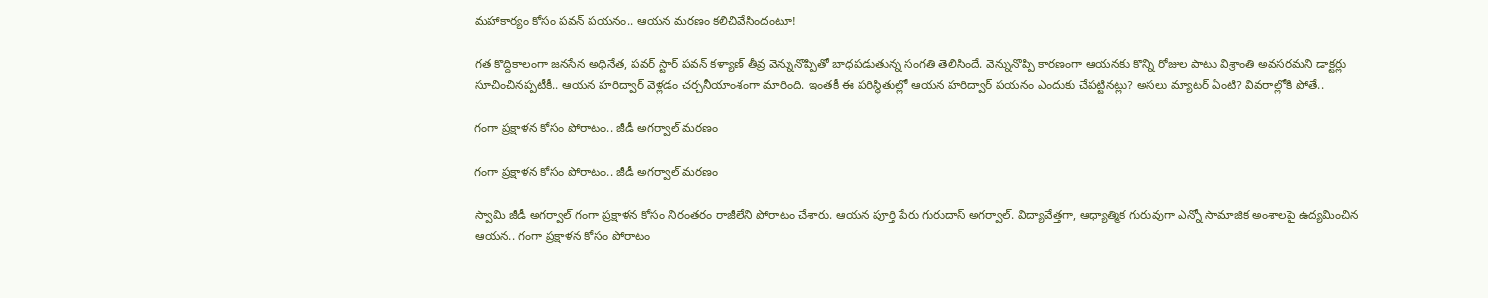మహాకార్యం కోసం పవన్ పయనం.. ఆయన మరణం కలిచివేసిందంటూ!

గత కొద్దికాలంగా జనసేన అధినేత, పవర్ స్టార్ పవన్ కళ్యాణ్ తీవ్ర వెన్నునొప్పితో బాధపడుతున్న సంగతి తెలిసిందే. వెన్నునొప్పి కారణంగా ఆయనకు కొన్ని రోజుల పాటు విశ్రాంతి అవసరమని డాక్టర్లు సూచించినప్పటీకీ.. ఆయన హరిద్వార్ వెళ్లడం చర్చనీయాంశంగా మారింది. ఇంతకీ ఈ పరిస్థితుల్లో ఆయన హరిద్వార్ పయనం ఎందుకు చేపట్టినట్లు? అసలు మ్యాటర్ ఏంటి? వివరాల్లోకి పోతే..

గంగా ప్రక్షాళన కోసం పోరాటం.. జీడీ అగర్వాల్ మరణం

గంగా ప్రక్షాళన కోసం పోరాటం.. జీడీ అగర్వాల్ మరణం

స్వామి జీడీ అగర్వాల్ గంగా ప్రక్షాళన కోసం నిరంతరం రాజీలేని పోరాటం చేశారు. ఆయన పూర్తి పేరు గురుదాస్ అగర్వాల్. విద్యావేత్తగా, ఆధ్యాత్మిక గురువుగా ఎన్నో సామాజిక అంశాలపై ఉద్యమించిన ఆయన.. గంగా ప్రక్షాళన కోసం పోరాటం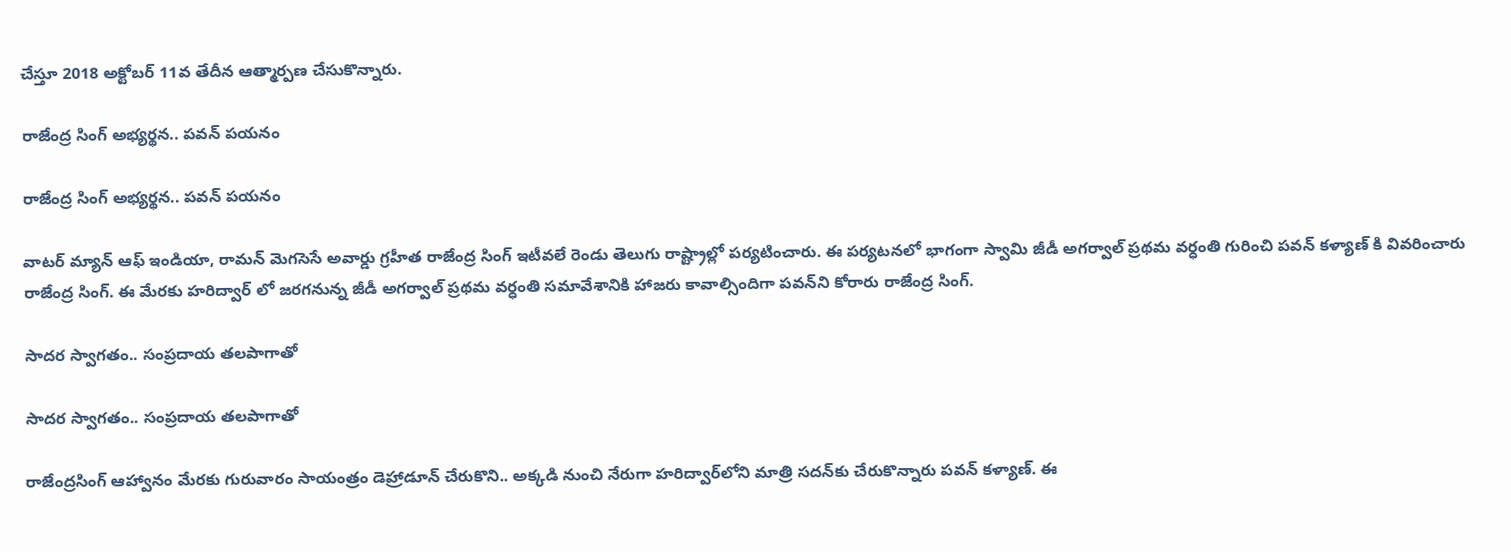చేస్తూ 2018 అక్టోబర్ 11వ తేదీన ఆత్మార్పణ చేసుకొన్నారు.

రాజేంద్ర సింగ్ అభ్యర్థన.. పవన్ పయనం

రాజేంద్ర సింగ్ అభ్యర్థన.. పవన్ పయనం

వాటర్ మ్యాన్ ఆఫ్ ఇండియా, రామన్ మెగసెసే అవార్డు గ్రహీత రాజేంద్ర సింగ్ ఇటీవలే రెండు తెలుగు రాష్ట్రాల్లో పర్యటించారు. ఈ పర్యటనలో భాగంగా స్వామి జీడీ అగర్వాల్ ప్రథమ వర్ధంతి గురించి పవన్ కళ్యాణ్ కి వివరించారు రాజేంద్ర సింగ్. ఈ మేరకు హరిద్వార్ లో జరగనున్న జీడీ అగర్వాల్ ప్రథమ వర్ధంతి సమావేశానికి హాజరు కావాల్సిందిగా పవన్‌ని కోరారు రాజేంద్ర సింగ్.

సాదర స్వాగతం.. సంప్రదాయ తలపాగాతో

సాదర స్వాగతం.. సంప్రదాయ తలపాగాతో

రాజేంద్రసింగ్ ఆహ్వానం మేరకు గురువారం సాయంత్రం డెహ్రాడూన్ చేరుకొని.. అక్కడి నుంచి నేరుగా హరిద్వార్‌లోని మాత్రి సదన్‌కు చేరుకొన్నారు పవన్ కళ్యాణ్. ఈ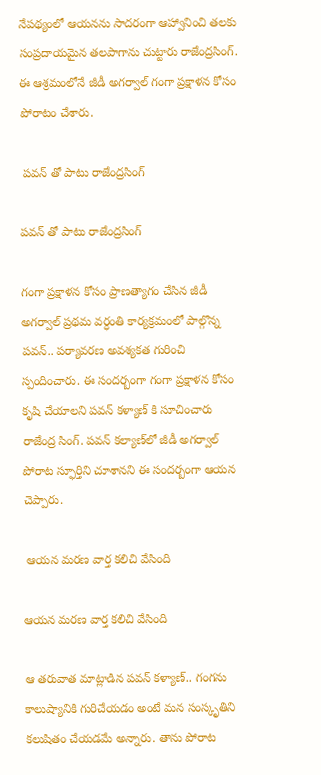నేపథ్యంలో ఆయనను సాదరంగా ఆహ్వానించి తలకు సంప్రదాయమైన తలపాగాను చుట్టారు రాజేంద్రసింగ్. ఈ ఆశ్రమంలోనే జీడీ అగర్వాల్ గంగా ప్రక్షాళన కోసం పోరాటం చేశారు.

 పవన్ తో పాటు రాజేంద్రసింగ్

పవన్ తో పాటు రాజేంద్రసింగ్

గంగా ప్రక్షాళన కోసం ప్రాణత్యాగం చేసిన జీడీ అగర్వాల్ ప్రథమ వర్ధంతి కార్యక్రమంలో పాల్గొన్న పవన్.. పర్యావరణ అవశ్యకత గురించి స్పందించారు. ఈ సందర్బంగా గంగా ప్రక్షాళన కోసం కృషి చేయాలని పవన్ కళ్యాణ్ కి సూచించారు రాజేంద్ర సింగ్. పవన్ కల్యాణ్‌లో జీడీ అగర్వాల్ పోరాట స్ఫూర్తిని చూశానని ఈ సందర్బంగా ఆయన చెప్పారు.

 ఆయన మరణ వార్త కలిచి వేసింది

ఆయన మరణ వార్త కలిచి వేసింది

ఆ తరువాత మాట్లాడిన పవన్ కళ్యాణ్.. గంగను కాలుష్యానికి గురిచేయడం అంటే మన సంస్కృతిని కలుషితం చేయడమే అన్నారు. తాను పోరాట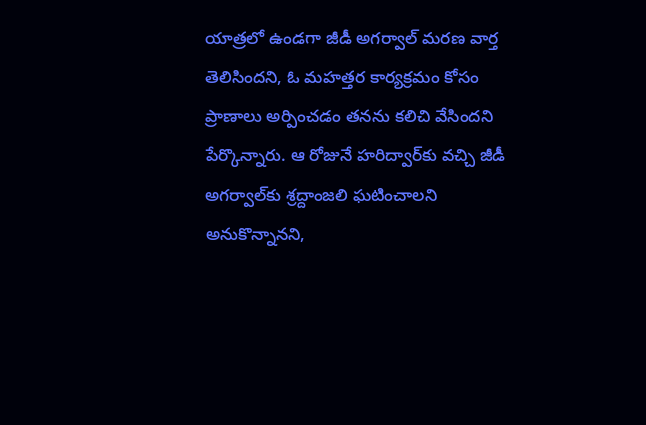యాత్రలో ఉండగా జీడీ అగర్వాల్ మరణ వార్త తెలిసిందని, ఓ మహత్తర కార్యక్రమం కోసం ప్రాణాలు అర్పించడం తనను కలిచి వేసిందని పేర్కొన్నారు. ఆ రోజునే హరిద్వార్‌కు వచ్చి జీడీ అగర్వాల్‌కు శ్రద్దాంజలి ఘటించాలని అనుకొన్నానని,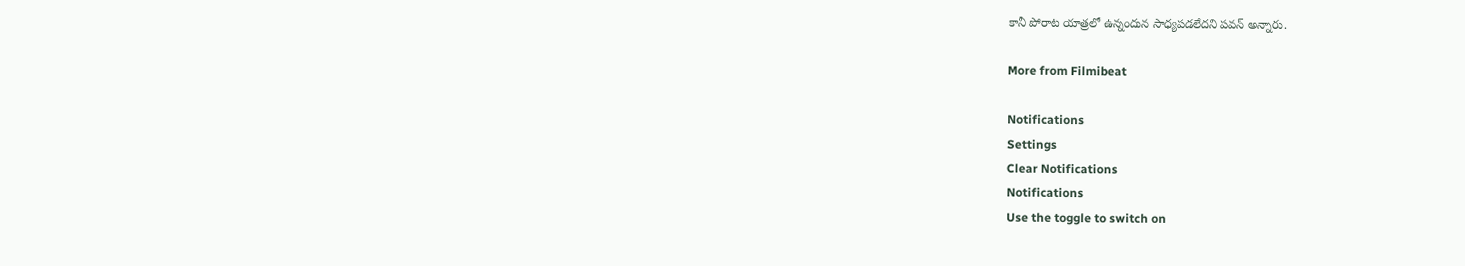కానీ పోరాట యాత్రలో ఉన్నందున సాధ్యపడలేదని పవన్ అన్నారు.

More from Filmibeat

Notifications
Settings
Clear Notifications
Notifications
Use the toggle to switch on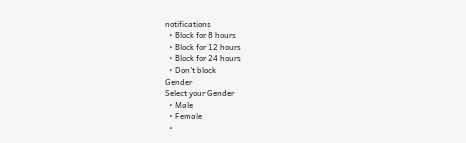notifications
  • Block for 8 hours
  • Block for 12 hours
  • Block for 24 hours
  • Don't block
Gender
Select your Gender
  • Male
  • Female
  •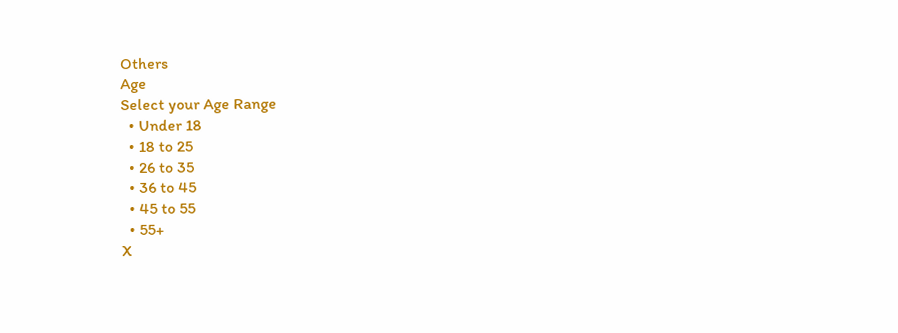Others
Age
Select your Age Range
  • Under 18
  • 18 to 25
  • 26 to 35
  • 36 to 45
  • 45 to 55
  • 55+
X